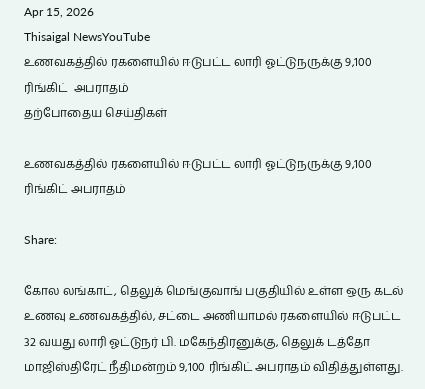Apr 15, 2026
Thisaigal NewsYouTube
உணவகத்தில் ரகளையில் ஈடுபட்ட லாரி ஓட்டுநருக்கு 9,100 ரிங்கிட்  அபராதம்
தற்போதைய செய்திகள்

உணவகத்தில் ரகளையில் ஈடுபட்ட லாரி ஓட்டுநருக்கு 9,100 ரிங்கிட் அபராதம்

Share:

கோல லங்காட், தெலுக் மெங்குவாங் பகுதியில் உள்ள ஒரு கடல் உணவு உணவகத்தில், சட்டை அணியாமல் ரகளையில் ஈடுபட்ட 32 வயது லாரி ஓட்டுநர் பி. மகேந்திரனுக்கு, தெலுக் டத்தோ மாஜிஸ்திரேட் நீதிமன்றம் 9,100 ரிங்கிட் அபராதம் விதித்துள்ளது.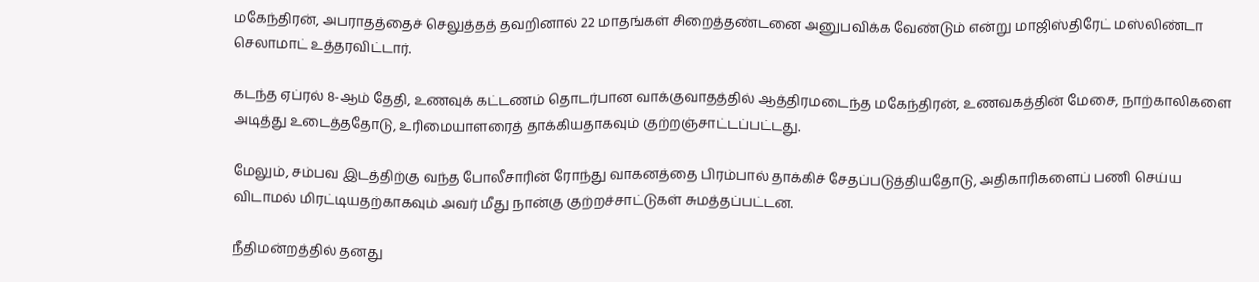மகேந்திரன், அபராதத்தைச் செலுத்தத் தவறினால் 22 மாதங்கள் சிறைத்தண்டனை அனுபவிக்க வேண்டும் என்று மாஜிஸ்திரேட் மஸ்லிண்டா செலாமாட் உத்தரவிட்டார்.

கடந்த ஏப்ரல் 8-ஆம் தேதி, உணவுக் கட்டணம் தொடர்பான வாக்குவாதத்தில் ஆத்திரமடைந்த மகேந்திரன், உணவகத்தின் மேசை, நாற்காலிகளை அடித்து உடைத்ததோடு, உரிமையாளரைத் தாக்கியதாகவும் குற்றஞ்சாட்டப்பட்டது.

மேலும், சம்பவ இடத்திற்கு வந்த போலீசாரின் ரோந்து வாகனத்தை பிரம்பால் தாக்கிச் சேதப்படுத்தியதோடு, அதிகாரிகளைப் பணி செய்ய விடாமல் மிரட்டியதற்காகவும் அவர் மீது நான்கு குற்றச்சாட்டுகள் சுமத்தப்பட்டன.

நீதிமன்றத்தில் தனது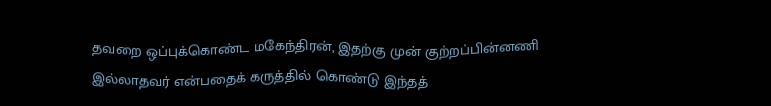தவறை ஒப்புக்கொண்ட மகேந்திரன், இதற்கு முன் குற்றப்பின்னணி இல்லாதவர் என்பதைக் கருத்தில் கொண்டு இந்தத்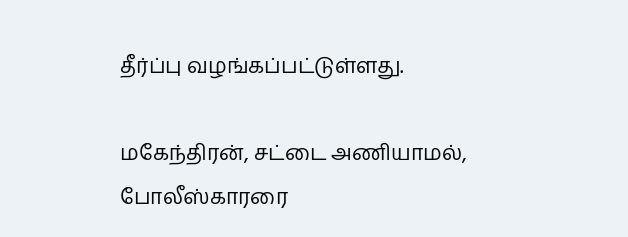தீர்ப்பு வழங்கப்பட்டுள்ளது.

மகேந்திரன், சட்டை அணியாமல், போலீஸ்காரரை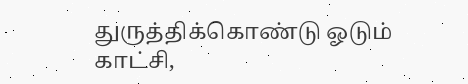துருத்திக்கொண்டு ஓடும் காட்சி,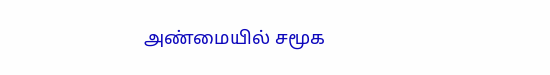அண்மையில் சமூக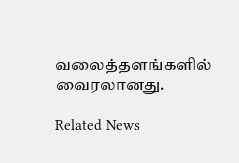வலைத்தளங்களில் வைரலானது.

Related News